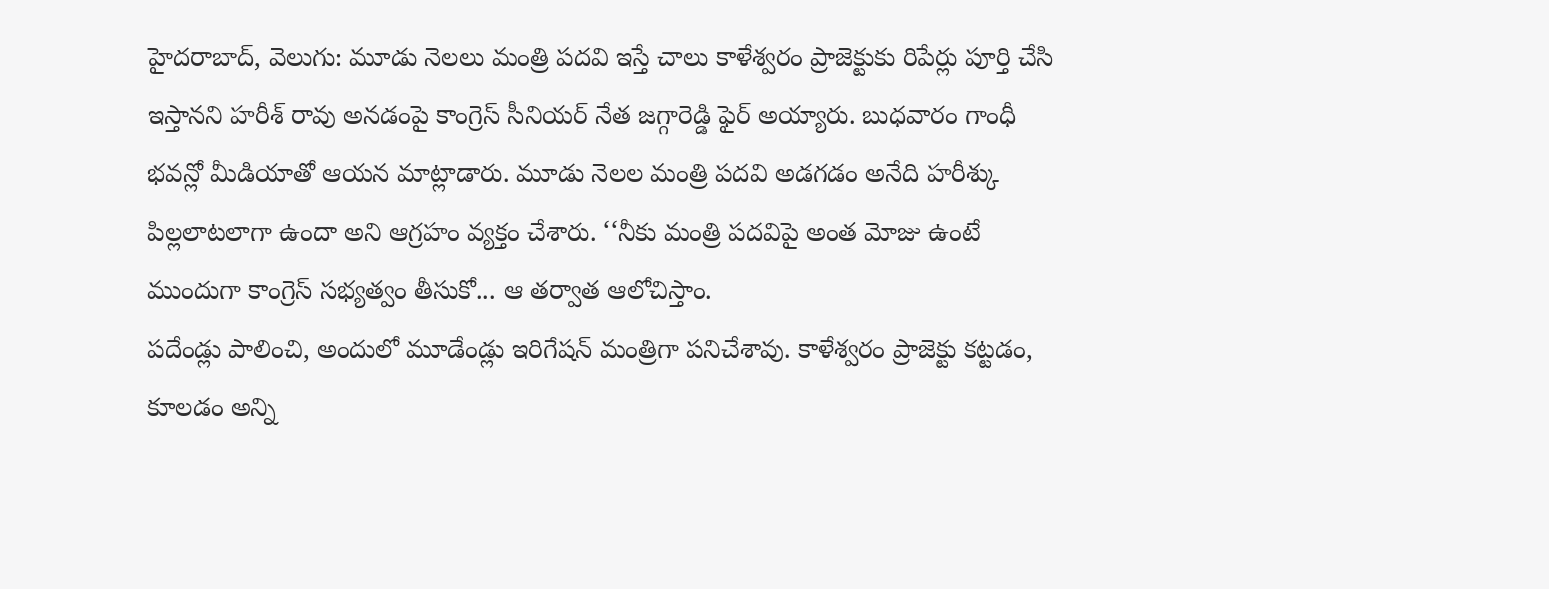హైదరాబాద్, వెలుగు: మూడు నెలలు మంత్రి పదవి ఇస్తే చాలు కాళేశ్వరం ప్రాజెక్టుకు రిపేర్లు పూర్తి చేసి ఇస్తానని హరీశ్ రావు అనడంపై కాంగ్రెస్ సీనియర్ నేత జగ్గారెడ్డి ఫైర్ అయ్యారు. బుధవారం గాంధీ భవన్లో మీడియాతో ఆయన మాట్లాడారు. మూడు నెలల మంత్రి పదవి అడగడం అనేది హరీశ్కు పిల్లలాటలాగా ఉందా అని ఆగ్రహం వ్యక్తం చేశారు. ‘‘నీకు మంత్రి పదవిపై అంత మోజు ఉంటే ముందుగా కాంగ్రెస్ సభ్యత్వం తీసుకో... ఆ తర్వాత ఆలోచిస్తాం.
పదేండ్లు పాలించి, అందులో మూడేండ్లు ఇరిగేషన్ మంత్రిగా పనిచేశావు. కాళేశ్వరం ప్రాజెక్టు కట్టడం, కూలడం అన్ని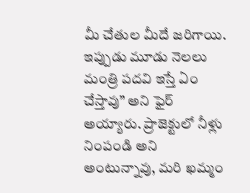మీ చేతుల మీదే జరిగాయి. ఇప్పుడు మూడు నెలలు మంత్రి పదవి ఇస్తే ఏం చేస్తావు” అని ఫైర్ అయ్యారు. ప్రాజెక్టులో నీళ్లు నింపండి అని అంటున్నావు, మరి ఖమ్మం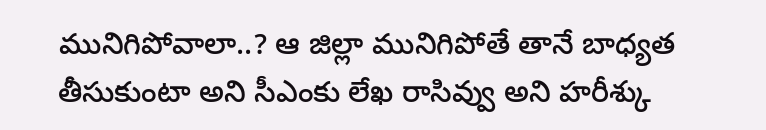మునిగిపోవాలా..? ఆ జిల్లా మునిగిపోతే తానే బాధ్యత తీసుకుంటా అని సీఎంకు లేఖ రాసివ్వు అని హరీశ్కు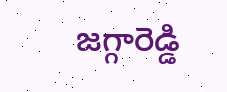జగ్గారెడ్డి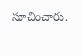సూచించారు.